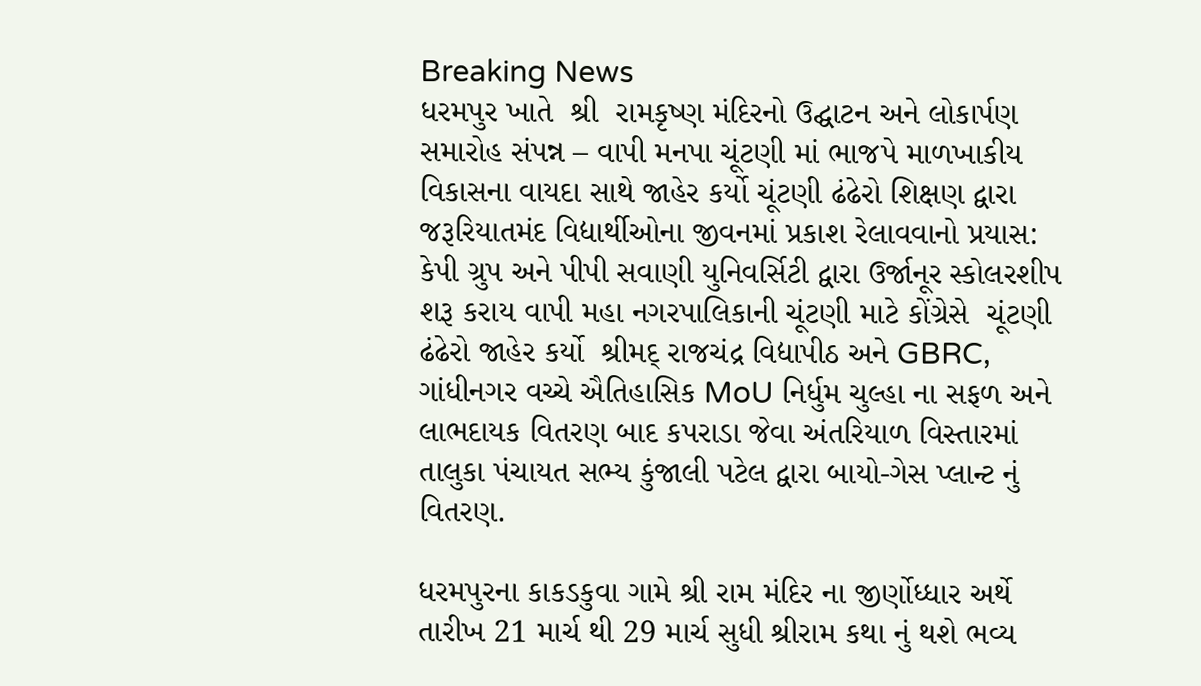Breaking News
ધરમપુર ખાતે  શ્રી  રામકૃષ્ણ મંદિરનો ઉદ્ઘાટન અને લોકાર્પણ સમારોહ સંપન્ન – વાપી મનપા ચૂંટણી માં ભાજપે માળખાકીય વિકાસના વાયદા સાથે જાહેર કર્યો ચૂંટણી ઢંઢેરો શિક્ષણ દ્વારા જરૂરિયાતમંદ વિદ્યાર્થીઓના જીવનમાં પ્રકાશ રેલાવવાનો પ્રયાસ: કેપી ગ્રુપ અને પીપી સવાણી યુનિવર્સિટી દ્વારા ઉર્જાનૂર સ્કોલરશીપ શરૂ કરાય વાપી મહા નગરપાલિકાની ચૂંટણી માટે કોંગ્રેસે  ચૂંટણી ઢંઢેરો જાહેર કર્યો  શ્રીમદ્ રાજચંદ્ર વિદ્યાપીઠ અને GBRC, ગાંધીનગર વચ્ચે ઐતિહાસિક MoU નિર્ધુમ ચુલ્હા ના સફળ અને લાભદાયક વિતરણ બાદ કપરાડા જેવા અંતરિયાળ વિસ્તારમાં તાલુકા પંચાયત સભ્ય કુંજાલી પટેલ દ્વારા બાયો-ગેસ પ્લાન્ટ નું વિતરણ.

ધરમપુરના કાકડકુવા ગામે શ્રી રામ મંદિર ના જીર્ણોધ્ધાર અર્થે તારીખ 21 માર્ચ થી 29 માર્ચ સુધી શ્રીરામ કથા નું થશે ભવ્ય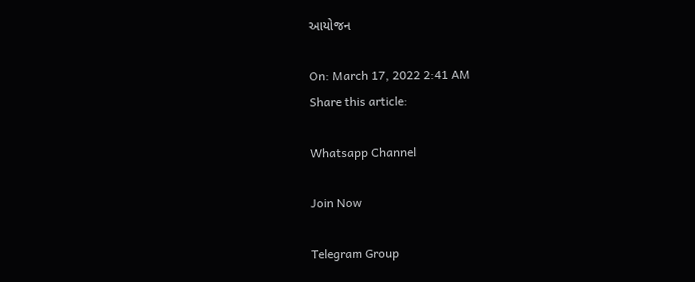આયોજન

On: March 17, 2022 2:41 AM
Share this article:

Whatsapp Channel

Join Now

Telegram Group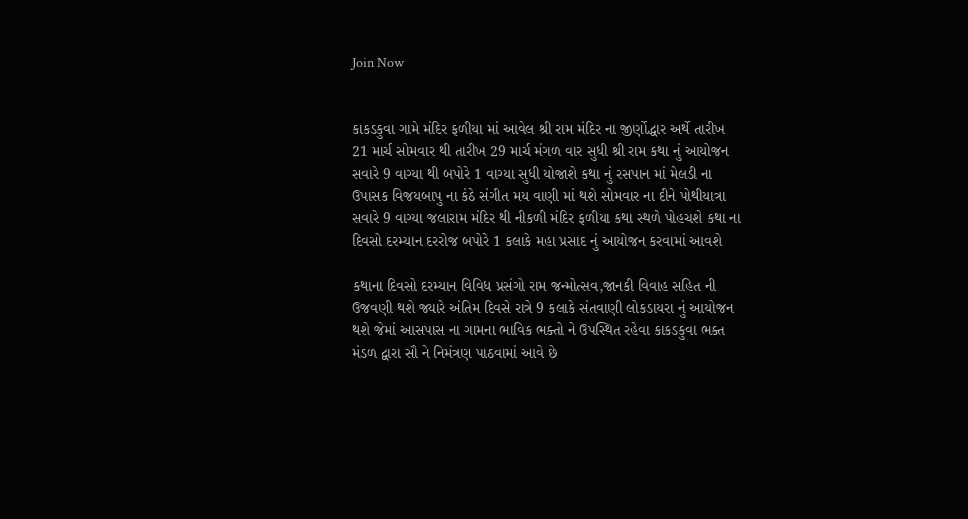Join Now


કાકડકુવા ગામે મંદિર ફળીયા માં આવેલ શ્રી રામ મંદિર ના જીર્ણોદ્ધાર અર્થે તારીખ 21 માર્ચ સોમવાર થી તારીખ 29 માર્ચ મંગળ વાર સુધી શ્રી રામ કથા નું આયોજન સવારે 9 વાગ્યા થી બપોરે 1 વાગ્યા સુધી યોજાશે કથા નું રસપાન માં મેલડી ના ઉપાસક વિજયબાપુ ના કંઠે સંગીત મય વાણી માં થશે સોમવાર ના દીને પોથીયાત્રા  સવારે 9 વાગ્યા જલારામ મંદિર થી નીકળી મંદિર ફળીયા કથા સ્થળે પોહચશે કથા ના દિવસો દરમ્યાન દરરોજ બપોરે 1 કલાકે મહા પ્રસાદ નું આયોજન કરવામાં આવશે

કથાના દિવસો દરમ્યાન વિવિધ પ્રસંગો રામ જન્મોત્સવ,જાનકી વિવાહ સહિત ની ઉજવણી થશે જ્યારે અંતિમ દિવસે રાત્રે 9 કલાકે સંતવાણી લોકડાયરા નું આયોજન થશે જેમાં આસપાસ ના ગામના ભાવિક ભક્તો ને ઉપસ્થિત રહેવા કાકડકુવા ભક્ત મંડળ દ્વારા સૌ ને નિમંત્રણ પાઠવામાં આવે છે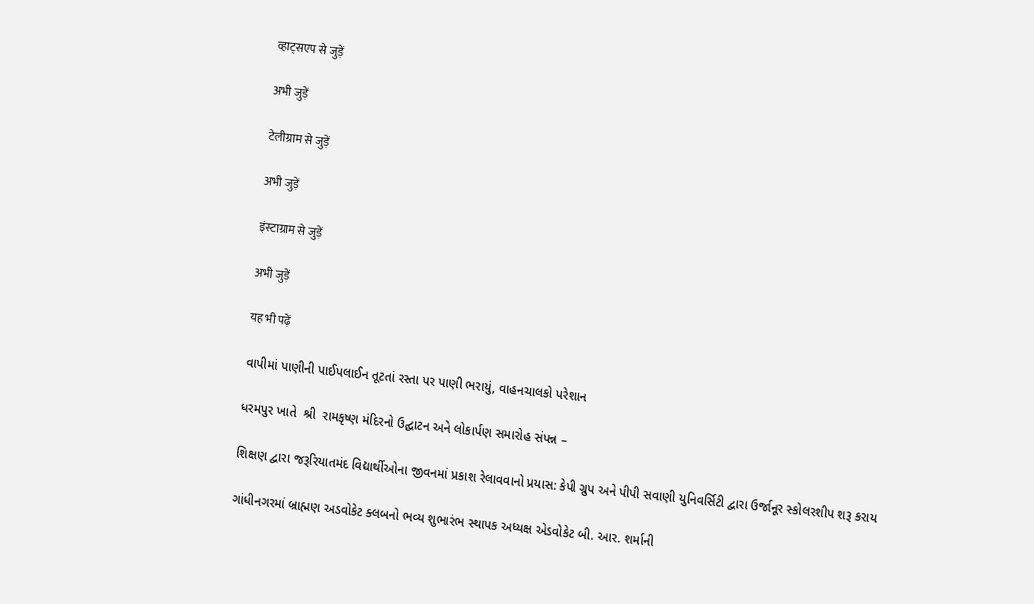व्हाट्सएप से जुड़ें

अभी जुड़ें

टेलीग्राम से जुड़ें

अभी जुड़ें

इंस्टाग्राम से जुड़ें

अभी जुड़ें

यह भी पढ़ें

વાપીમાં પાણીની પાઈપલાઈન તૂટતાં રસ્તા પર પાણી ભરાયું, વાહનચાલકો પરેશાન

ધરમપુર ખાતે  શ્રી  રામકૃષ્ણ મંદિરનો ઉદ્ઘાટન અને લોકાર્પણ સમારોહ સંપન્ન –

શિક્ષણ દ્વારા જરૂરિયાતમંદ વિદ્યાર્થીઓના જીવનમાં પ્રકાશ રેલાવવાનો પ્રયાસ: કેપી ગ્રુપ અને પીપી સવાણી યુનિવર્સિટી દ્વારા ઉર્જાનૂર સ્કોલરશીપ શરૂ કરાય

ગાંધીનગરમાં બ્રાહ્મણ અડવોકેટ ક્લબનો ભવ્ય શુભારંભ સ્થાપક અધ્યક્ષ એડવોકેટ બી. આર. શર્માની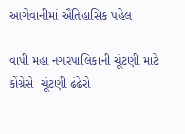આગેવાનીમાં ઐતિહાસિક પહેલ

વાપી મહા નગરપાલિકાની ચૂંટણી માટે કોંગ્રેસે  ચૂંટણી ઢંઢેરો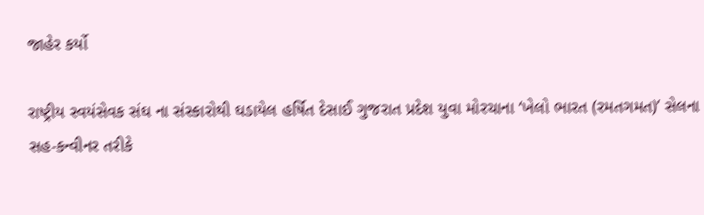જાહેર કર્યો

રાષ્ટ્રીય સ્વયંસેવક સંઘ ના સંસ્કારોથી ઘડાયેલ હર્ષિત દેસાઈ ગુજરાત પ્રદેશ યુવા મોરચાના ‘ખેલો ભારત (રમતગમત)’ સેલના સહ-કન્વીનર તરીકે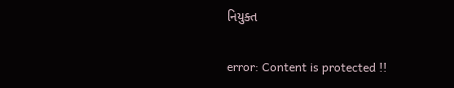નિયુક્ત

error: Content is protected !!